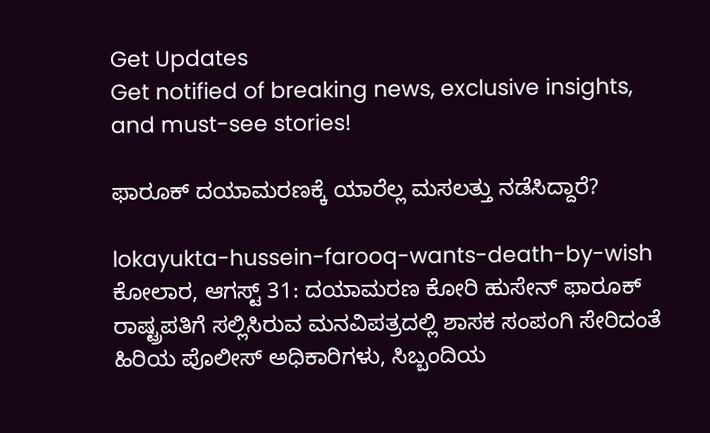Get Updates
Get notified of breaking news, exclusive insights, and must-see stories!

ಫಾರೂಕ್ ದಯಾಮರಣಕ್ಕೆ ಯಾರೆಲ್ಲ ಮಸಲತ್ತು ನಡೆಸಿದ್ದಾರೆ?

lokayukta-hussein-farooq-wants-death-by-wish
ಕೋಲಾರ, ಆಗಸ್ಟ್ 31: ದಯಾಮರಣ ಕೋರಿ ಹುಸೇನ್ ಫಾರೂಕ್ ರಾಷ್ಟ್ರಪತಿಗೆ ಸಲ್ಲಿಸಿರುವ ಮನವಿಪತ್ರದಲ್ಲಿ ಶಾಸಕ ಸಂಪಂಗಿ ಸೇರಿದಂತೆ ಹಿರಿಯ ಪೊಲೀಸ್ ಅಧಿಕಾರಿಗಳು, ಸಿಬ್ಬಂದಿಯ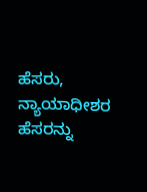ಹೆಸರು, ನ್ಯಾಯಾಧೀಶರ ಹೆಸರನ್ನು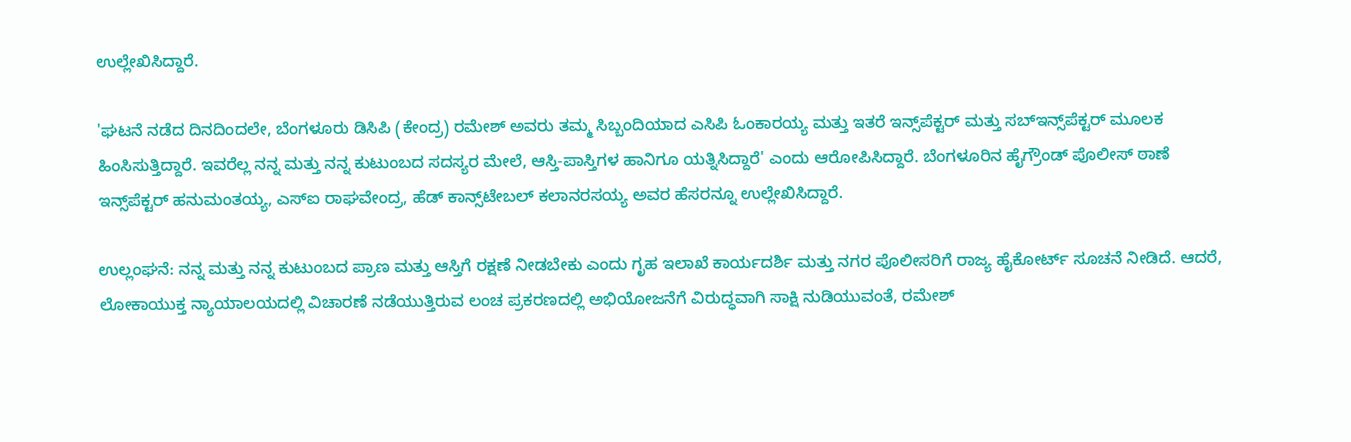ಉಲ್ಲೇಖಿಸಿದ್ದಾರೆ.

'ಘಟನೆ ನಡೆದ ದಿನದಿಂದಲೇ, ಬೆಂಗಳೂರು ಡಿಸಿಪಿ (ಕೇಂದ್ರ) ರಮೇಶ್ ಅವರು ತಮ್ಮ ಸಿಬ್ಬಂದಿಯಾದ ಎಸಿಪಿ ಓಂಕಾರಯ್ಯ ಮತ್ತು ಇತರೆ ಇನ್ಸ್‌ಪೆಕ್ಟರ್ ಮತ್ತು ಸಬ್‌ಇನ್ಸ್‌ಪೆಕ್ಟರ್ ಮೂಲಕ ಹಿಂಸಿಸುತ್ತಿದ್ದಾರೆ. ಇವರೆಲ್ಲ ನನ್ನ ಮತ್ತು ನನ್ನ ಕುಟುಂಬದ ಸದಸ್ಯರ ಮೇಲೆ, ಆಸ್ತಿ-ಪಾಸ್ತಿಗಳ ಹಾನಿಗೂ ಯತ್ನಿಸಿದ್ದಾರೆ' ಎಂದು ಆರೋಪಿಸಿದ್ದಾರೆ. ಬೆಂಗಳೂರಿನ ಹೈಗ್ರೌಂಡ್ ಪೊಲೀಸ್ ಠಾಣೆ ಇನ್ಸ್‌ಪೆಕ್ಟರ್ ಹನುಮಂತಯ್ಯ, ಎಸ್‌ಐ ರಾಘವೇಂದ್ರ, ಹೆಡ್ ಕಾನ್ಸ್‌ಟೇಬಲ್ ಕಲಾನರಸಯ್ಯ ಅವರ ಹೆಸರನ್ನೂ ಉಲ್ಲೇಖಿಸಿದ್ದಾರೆ.

ಉಲ್ಲಂಘನೆ: ನನ್ನ ಮತ್ತು ನನ್ನ ಕುಟುಂಬದ ಪ್ರಾಣ ಮತ್ತು ಆಸ್ತಿಗೆ ರಕ್ಷಣೆ ನೀಡಬೇಕು ಎಂದು ಗೃಹ ಇಲಾಖೆ ಕಾರ್ಯದರ್ಶಿ ಮತ್ತು ನಗರ ಪೊಲೀಸರಿಗೆ ರಾಜ್ಯ ಹೈಕೋರ್ಟ್ ಸೂಚನೆ ನೀಡಿದೆ. ಆದರೆ, ಲೋಕಾಯುಕ್ತ ನ್ಯಾಯಾಲಯದಲ್ಲಿ ವಿಚಾರಣೆ ನಡೆಯುತ್ತಿರುವ ಲಂಚ ಪ್ರಕರಣದಲ್ಲಿ ಅಭಿಯೋಜನೆಗೆ ವಿರುದ್ಧವಾಗಿ ಸಾಕ್ಷಿ ನುಡಿಯುವಂತೆ, ರಮೇಶ್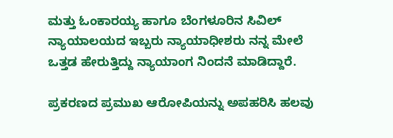ಮತ್ತು ಓಂಕಾರಯ್ಯ ಹಾಗೂ ಬೆಂಗಳೂರಿನ ಸಿವಿಲ್ ನ್ಯಾಯಾಲಯದ ಇಬ್ಬರು ನ್ಯಾಯಾಧೀಶರು ನನ್ನ ಮೇಲೆ ಒತ್ತಡ ಹೇರುತ್ತಿದ್ದು ನ್ಯಾಯಾಂಗ ನಿಂದನೆ ಮಾಡಿದ್ದಾರೆ.

ಪ್ರಕರಣದ ಪ್ರಮುಖ ಆರೋಪಿಯನ್ನು ಅಪಹರಿಸಿ ಹಲವು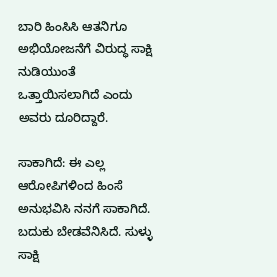ಬಾರಿ ಹಿಂಸಿಸಿ ಆತನಿಗೂ ಅಭಿಯೋಜನೆಗೆ ವಿರುದ್ಧ ಸಾಕ್ಷಿ ನುಡಿಯುಂತೆ ಒತ್ತಾಯಿಸಲಾಗಿದೆ ಎಂದು ಅವರು ದೂರಿದ್ದಾರೆ.

ಸಾಕಾಗಿದೆ: ಈ ಎಲ್ಲ ಆರೋಪಿಗಳಿಂದ ಹಿಂಸೆ ಅನುಭವಿಸಿ ನನಗೆ ಸಾಕಾಗಿದೆ. ಬದುಕು ಬೇಡವೆನಿಸಿದೆ. ಸುಳ್ಳು ಸಾಕ್ಷಿ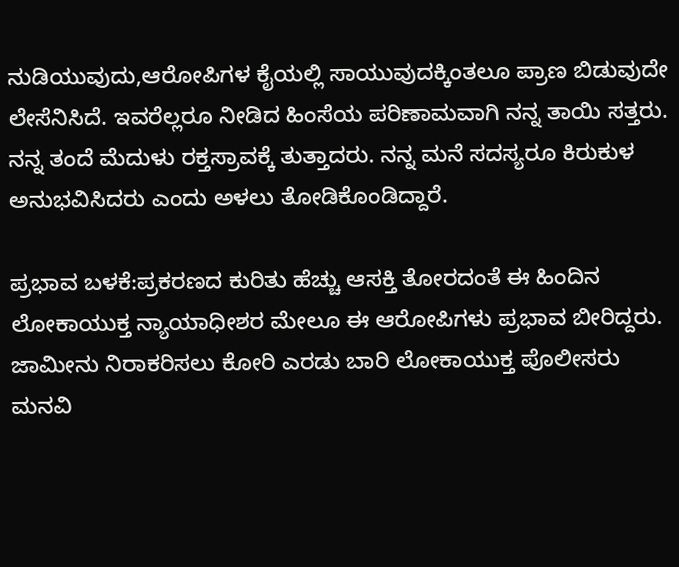ನುಡಿಯುವುದು,ಆರೋಪಿಗಳ ಕೈಯಲ್ಲಿ ಸಾಯುವುದಕ್ಕಿಂತಲೂ ಪ್ರಾಣ ಬಿಡುವುದೇ ಲೇಸೆನಿಸಿದೆ. ಇವರೆಲ್ಲರೂ ನೀಡಿದ ಹಿಂಸೆಯ ಪರಿಣಾಮವಾಗಿ ನನ್ನ ತಾಯಿ ಸತ್ತರು. ನನ್ನ ತಂದೆ ಮೆದುಳು ರಕ್ತಸ್ರಾವಕ್ಕೆ ತುತ್ತಾದರು. ನನ್ನ ಮನೆ ಸದಸ್ಯರೂ ಕಿರುಕುಳ ಅನುಭವಿಸಿದರು ಎಂದು ಅಳಲು ತೋಡಿಕೊಂಡಿದ್ದಾರೆ.

ಪ್ರಭಾವ ಬಳಕೆ:ಪ್ರಕರಣದ ಕುರಿತು ಹೆಚ್ಚು ಆಸಕ್ತಿ ತೋರದಂತೆ ಈ ಹಿಂದಿನ ಲೋಕಾಯುಕ್ತ ನ್ಯಾಯಾಧೀಶರ ಮೇಲೂ ಈ ಆರೋಪಿಗಳು ಪ್ರಭಾವ ಬೀರಿದ್ದರು. ಜಾಮೀನು ನಿರಾಕರಿಸಲು ಕೋರಿ ಎರಡು ಬಾರಿ ಲೋಕಾಯುಕ್ತ ಪೊಲೀಸರು ಮನವಿ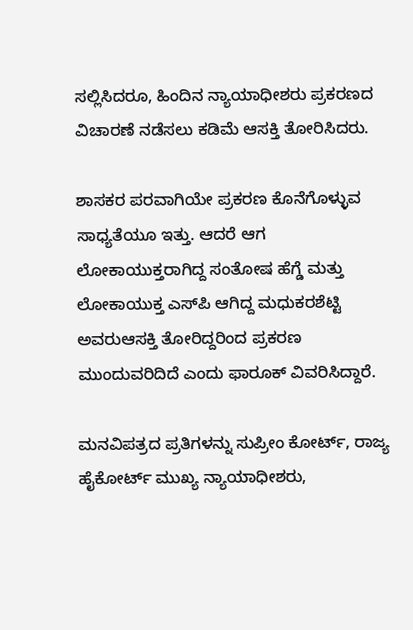ಸಲ್ಲಿಸಿದರೂ, ಹಿಂದಿನ ನ್ಯಾಯಾಧೀಶರು ಪ್ರಕರಣದ ವಿಚಾರಣೆ ನಡೆಸಲು ಕಡಿಮೆ ಆಸಕ್ತಿ ತೋರಿಸಿದರು.

ಶಾಸಕರ ಪರವಾಗಿಯೇ ಪ್ರಕರಣ ಕೊನೆಗೊಳ್ಳುವ ಸಾಧ್ಯತೆಯೂ ಇತ್ತು. ಆದರೆ ಆಗ ಲೋಕಾಯುಕ್ತರಾಗಿದ್ದ ಸಂತೋಷ ಹೆಗ್ಡೆ ಮತ್ತು ಲೋಕಾಯುಕ್ತ ಎಸ್‌ಪಿ ಆಗಿದ್ದ ಮಧುಕರಶೆಟ್ಟಿ ಅವರುಆಸಕ್ತಿ ತೋರಿದ್ದರಿಂದ ಪ್ರಕರಣ ಮುಂದುವರಿದಿದೆ ಎಂದು ಫಾರೂಕ್ ವಿವರಿಸಿದ್ದಾರೆ.

ಮನವಿಪತ್ರದ ಪ್ರತಿಗಳನ್ನು ಸುಪ್ರೀಂ ಕೋರ್ಟ್, ರಾಜ್ಯ ಹೈಕೋರ್ಟ್ ಮುಖ್ಯ ನ್ಯಾಯಾಧೀಶರು,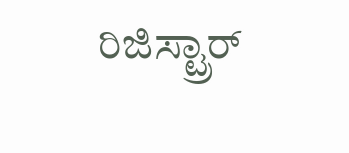ರಿಜಿಸ್ಟ್ರಾರ್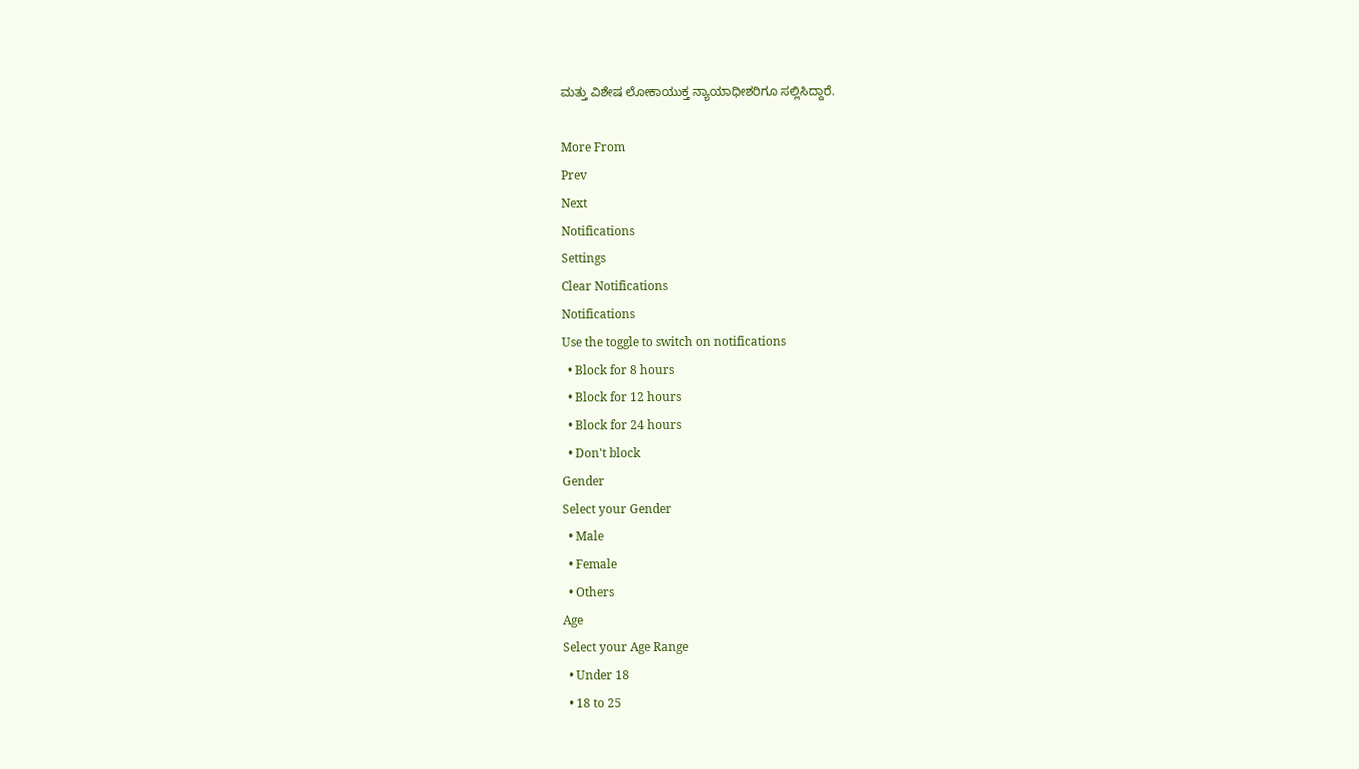ಮತ್ತು ವಿಶೇಷ ಲೋಕಾಯುಕ್ತ ನ್ಯಾಯಾಧೀಶರಿಗೂ ಸಲ್ಲಿಸಿದ್ದಾರೆ.

More From
Prev
Next
Notifications
Settings
Clear Notifications
Notifications
Use the toggle to switch on notifications
  • Block for 8 hours
  • Block for 12 hours
  • Block for 24 hours
  • Don't block
Gender
Select your Gender
  • Male
  • Female
  • Others
Age
Select your Age Range
  • Under 18
  • 18 to 25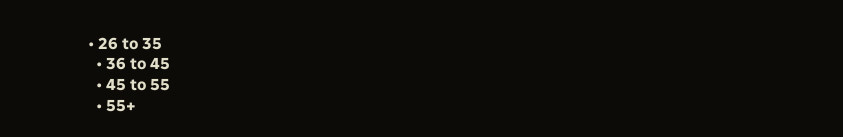• 26 to 35
  • 36 to 45
  • 45 to 55
  • 55+